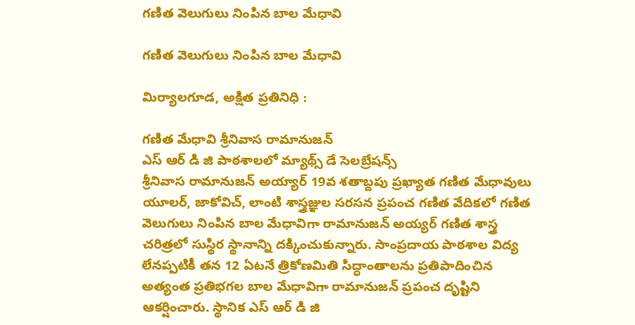గణిత వెలుగులు నింపిన బాల మేధావి

గణిత వెలుగులు నింపిన బాల మేధావి

మిర్యాలగూడ, అక్షిత ప్రతినిధి :

గణిత మేధావి శ్రీనివాస రామానుజన్
ఎస్ ఆర్ డి జి పాఠశాలలో మ్యాథ్స్ డే సెలబ్రేషన్స్
శ్రీనివాస రామానుజన్ అయ్యార్ 19వ శతాబ్దపు ప్రఖ్యాత గణిత మేధావులు యూలర్, జాకోవిచ్, లాంటి శాస్త్రజ్ఞుల సరసన ప్రపంచ గణిత వేదికలో గణిత వెలుగులు నింపిన బాల మేధావిగా రామానుజన్ అయ్యర్ గణిత శాస్త్ర చరిత్రలో సుస్థిర స్థానాన్ని దక్కించుకున్నారు. సాంప్రదాయ పాఠశాల విద్య లేనప్పటికీ తన 12 ఏటనే త్రికోణమితి సిద్ధాంతాలను ప్రతిపాదించిన అత్యంత ప్రతిభగల బాల మేధావిగా రామానుజన్ ప్రపంచ దృష్టిని ఆకర్షించారు. స్థానిక ఎస్ ఆర్ డి జి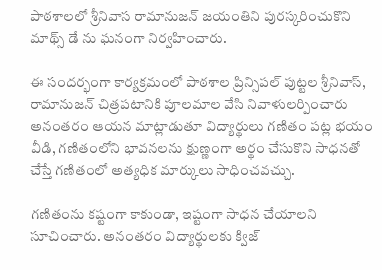పాఠశాలలో శ్రీనివాస రామానుజన్ జయంతిని పురస్కరించుకొని మాథ్స్ డే ను ఘనంగా నిర్వహించారు.

ఈ సందర్భంగా కార్యక్రమంలో పాఠశాల ప్రిన్సిపల్ పుట్టల శ్రీనివాస్, రామానుజన్ చిత్రపటానికి పూలమాల వేసి నివాళులర్పించారు అనంతరం ఆయన మాట్లాడుతూ విద్యార్థులు గణితం పట్ల భయం వీడి, గణితంలోని భావనలను క్షుణ్ణంగా అర్థం చేసుకొని సాధనతో చేస్తే గణితంలో అత్యధిక మార్కులు సాధించవచ్చు.

గణితంను కష్టంగా కాకుండా, ఇష్టంగా సాధన చేయాలని సూచించారు. అనంతరం విద్యార్థులకు క్విజ్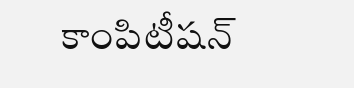కాంపిటీషన్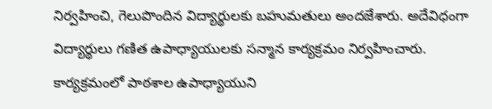నిర్వహించి, గెలుపొందిన విద్యార్థులకు బహుమతులు అందజేశారు. అదేవిధంగా విద్యార్థులు గణిత ఉపాధ్యాయులకు సన్మాన కార్యక్రమం నిర్వహించారు. కార్యక్రమంలో పాఠశాల ఉపాధ్యాయుని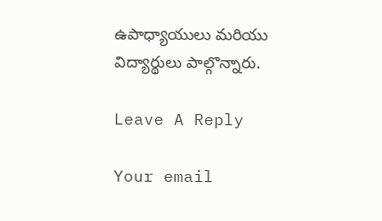ఉపాధ్యాయులు మరియు విద్యార్థులు పాల్గొన్నారు.

Leave A Reply

Your email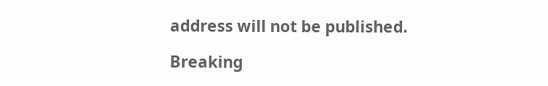address will not be published.

Breaking